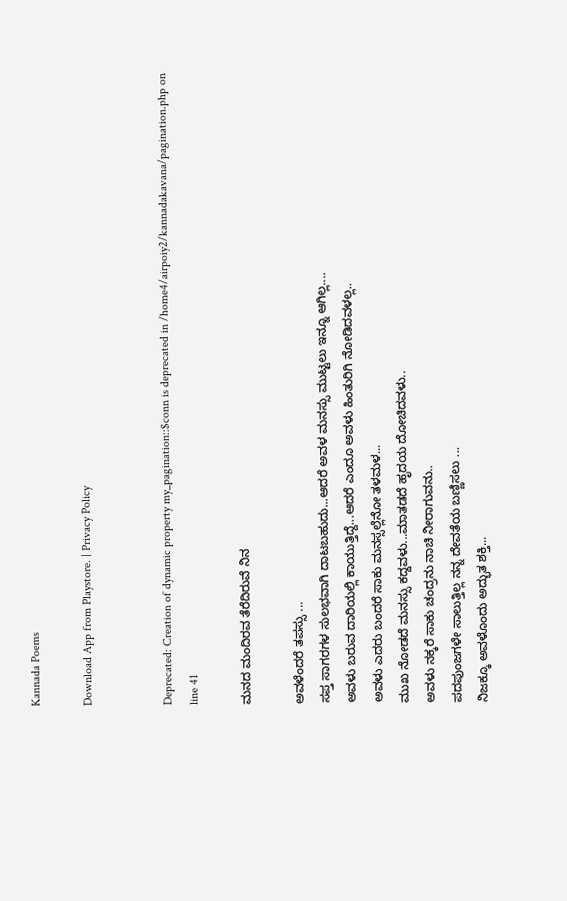Kannada Poems

Download App from Playstore. | Privacy Policy


Deprecated: Creation of dynamic property my_pagination::$conn is deprecated in /home4/airpoiy2/kannadakavana/pagination.php on line 41

ಮನದ ಮಂದಿರವ ತೆರೆದಿರುವೆ ನಿನ

ಅವಳೆಂದರೆ ತಪಸ್ಸು ...
ಸಪ್ತ ಸಾಗರಗಳ ಸುಲಭವಾಗಿ ದಾಟಬಹುದು...ಆದರೆ ಅವಳ ಮನಸ್ಸು ಮುಟ್ಟಲು ಇನ್ನೂ ಆಗಿಲ್ಲ....
ಅವಳು ಬರುವ ದಾರಿಯಲ್ಲಿ ಕಾಯುತ್ತಿದ್ದೆ...ಆದರೆ ಎಂದೂ ಅವಳು ಹಿಂತುರಿಗಿ ನೋಡಿದವಳಲ್ಲ..
ಅವಳು ಎದರು ಬಂದರೆ ಸಾಕು ಮನಸ್ಸಲ್ಲೆನೋ ತಳಮಳ...
ಮುಖ ನೋಡದೆ ಮನಸ್ಸು ಕದ್ದವಳು...ಮಾತಡದೆ ಹೃದಯ ದೋಚಿದವಳು..
ಅವಳು ನಕ್ಕರೆ ಸಾಕು ಚಂದ್ರನು ನಾಚಿ ನೀರಾಗುವನು..
ಪದಪುಂಜಗಳೇ ಸಾಲುತ್ತಿಲ್ಲ ನನ್ನ ದೇವತೆಯ ಬಣ್ಣಿಸಲು ...
ನಿಜಕ್ಕೂ ಅವಳೊಂದು ಅದ್ಭುತ ಶಕ್ತಿ...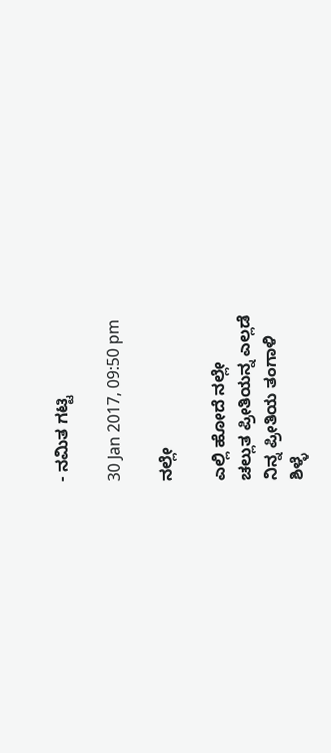- ನಮಿತ ಗಟ್ಟಿ

30 Jan 2017, 09:50 pm

ನಲ್ಲೇ

ಎಲ್ಲಿ ಹೋದೆ ನಲ್ಲೇ
ಚಲ್ಲುತ ಪ್ರೀತಿಯನ್ನ ಎಲ್ಲಡೆ
ನಿನ್ನ ಪ್ರೀತಿಯ ತಂಗಾಳಿ
ಶಿಳ್ಳೆ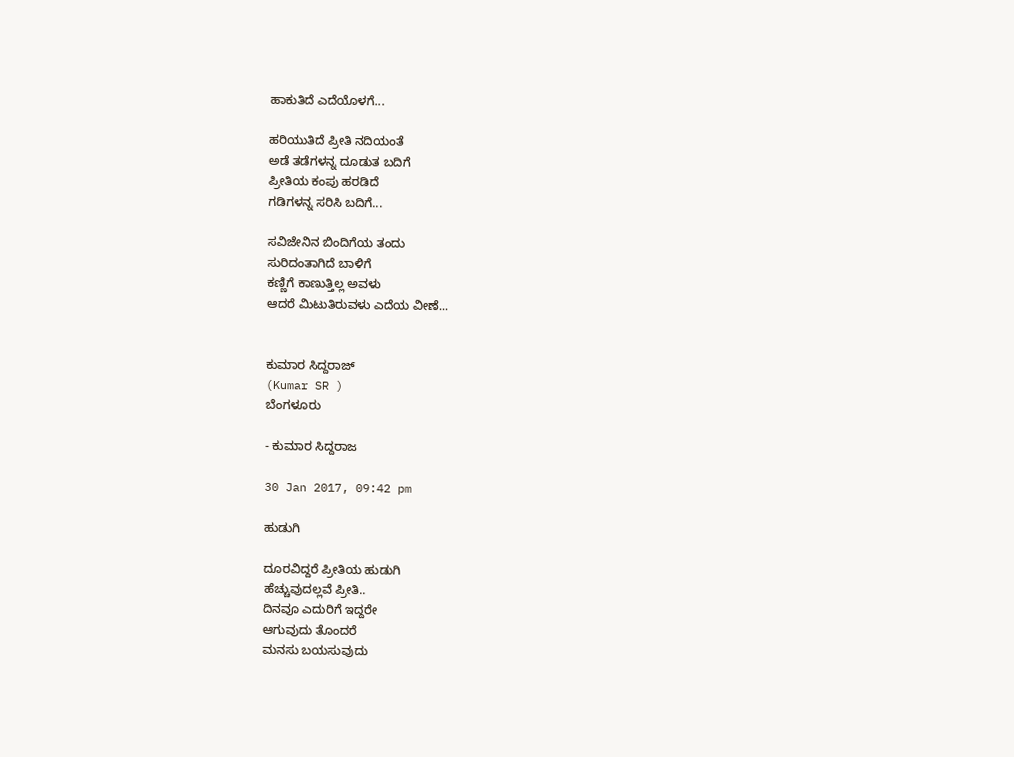ಹಾಕುತಿದೆ ಎದೆಯೊಳಗೆ...

ಹರಿಯುತಿದೆ ಪ್ರೀತಿ ನದಿಯಂತೆ
ಅಡೆ ತಡೆಗಳನ್ನ ದೂಡುತ ಬದಿಗೆ
ಪ್ರೀತಿಯ ಕಂಪು ಹರಡಿದೆ
ಗಡಿಗಳನ್ನ ಸರಿಸಿ ಬದಿಗೆ...

ಸವಿಜೇನಿನ ಬಿಂದಿಗೆಯ ತಂದು
ಸುರಿದಂತಾಗಿದೆ ಬಾಳಿಗೆ
ಕಣ್ಣಿಗೆ ಕಾಣುತ್ತಿಲ್ಲ ಅವಳು
ಆದರೆ ಮಿಟುತಿರುವಳು ಎದೆಯ ವೀಣೆ...


ಕುಮಾರ ಸಿದ್ದರಾಜ್
(Kumar SR )
ಬೆಂಗಳೂರು

- ಕುಮಾರ ಸಿದ್ದರಾಜ

30 Jan 2017, 09:42 pm

ಹುಡುಗಿ

ದೂರವಿದ್ದರೆ ಪ್ರೀತಿಯ ಹುಡುಗಿ
ಹೆಚ್ಚುವುದಲ್ಲವೆ ಪ್ರೀತಿ..
ದಿನವೂ ಎದುರಿಗೆ ಇದ್ದರೇ
ಆಗುವುದು ತೊಂದರೆ
ಮನಸು ಬಯಸುವುದು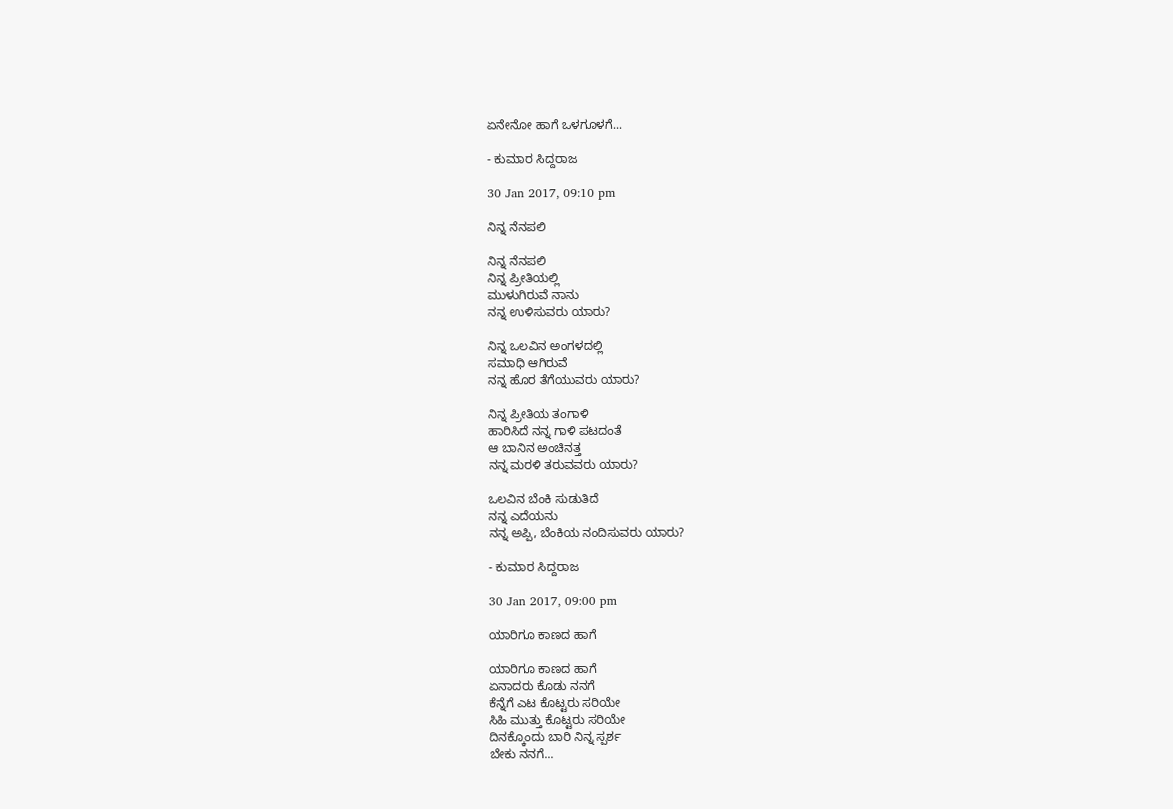ಏನೇನೋ ಹಾಗೆ ಒಳಗೂಳಗೆ...

- ಕುಮಾರ ಸಿದ್ದರಾಜ

30 Jan 2017, 09:10 pm

ನಿನ್ನ ನೆನಪಲಿ

ನಿನ್ನ ನೆನಪಲಿ
ನಿನ್ನ ಪ್ರೀತಿಯಲ್ಲಿ
ಮುಳುಗಿರುವೆ ನಾನು
ನನ್ನ ಉಳಿಸುವರು ಯಾರು?

ನಿನ್ನ ಒಲವಿನ ಅಂಗಳದಲ್ಲಿ
ಸಮಾಧಿ ಆಗಿರುವೆ
ನನ್ನ ಹೊರ ತೆಗೆಯುವರು ಯಾರು?

ನಿನ್ನ ಪ್ರೀತಿಯ ತಂಗಾಳಿ
ಹಾರಿಸಿದೆ ನನ್ನ ಗಾಳಿ ಪಟದಂತೆ
ಆ ಬಾನಿನ ಅಂಚಿನತ್ತ
ನನ್ನ ಮರಳಿ ತರುವವರು ಯಾರು?

ಒಲವಿನ ಬೆಂಕಿ ಸುಡುತಿದೆ
ನನ್ನ ಎದೆಯನು
ನನ್ನ ಅಪ್ಪಿ, ಬೆಂಕಿಯ ನಂದಿಸುವರು ಯಾರು?

- ಕುಮಾರ ಸಿದ್ದರಾಜ

30 Jan 2017, 09:00 pm

ಯಾರಿಗೂ ಕಾಣದ ಹಾಗೆ

ಯಾರಿಗೂ ಕಾಣದ ಹಾಗೆ
ಏನಾದರು ಕೊಡು ನನಗೆ
ಕೆನ್ನೆಗೆ ಎಟ ಕೊಟ್ಟರು ಸರಿಯೇ
ಸಿಹಿ ಮುತ್ತು ಕೊಟ್ಟರು ಸರಿಯೇ
ದಿನಕ್ಕೊಂದು ಬಾರಿ ನಿನ್ನ ಸ್ಪರ್ಶ
ಬೇಕು ನನಗೆ...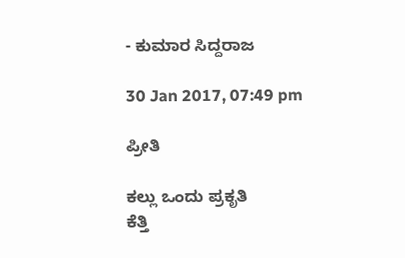- ಕುಮಾರ ಸಿದ್ದರಾಜ

30 Jan 2017, 07:49 pm

ಪ್ರೀತಿ

ಕಲ್ಲು ಒಂದು ಪ್ರಕೃತಿ
ಕೆತ್ತಿ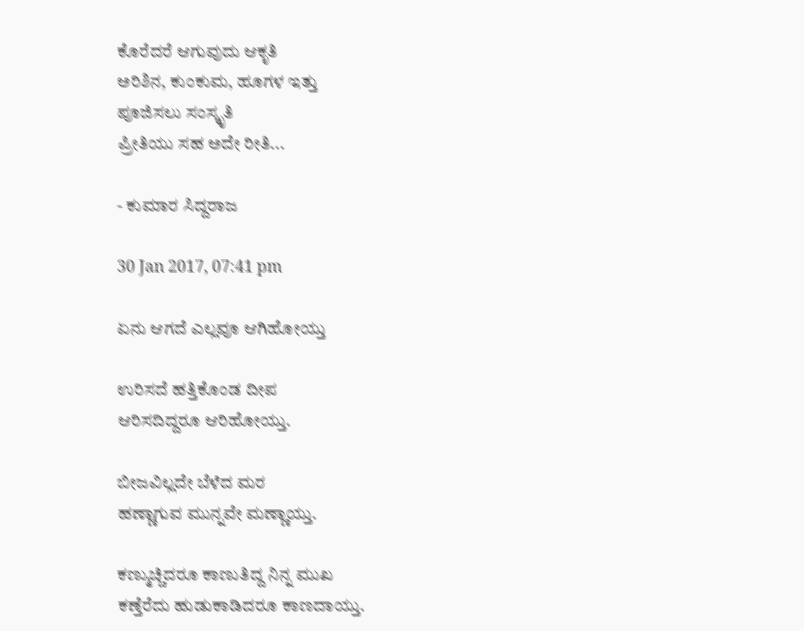ಕೊರೆದರೆ ಆಗುವುದು ಆಕೃತಿ
ಅರಿಶಿನ, ಕುಂಕುಮ, ಹೂಗಳ ಇತ್ತು
ಪೂಜಿಸಲು ಸಂಸ್ಕೃತಿ
ಪ್ರೀತಿಯು ಸಹ ಅದೇ ರೀತಿ...

- ಕುಮಾರ ಸಿದ್ದರಾಜ

30 Jan 2017, 07:41 pm

ಏನು ಆಗದೆ ಎಲ್ಲವೂ ಆಗಿಹೋಯ್ತು

ಉರಿಸದೆ ಹತ್ತಿಕೊಂಡ ದೀಪ
ಆರಿಸದಿದ್ದರೂ ಆರಿಹೋಯ್ತು.

ಬೀಜವಿಲ್ಲದೇ ಬೆಳೆದ ಮರ
ಹಣ್ಣಾಗುವ ಮುನ್ನವೇ ಮಣ್ಣಾಯ್ತು.

ಕಣ್ಮುಚ್ಚಿದರೂ ಕಾಣುತಿದ್ದ ನಿನ್ನ ಮುಖ
ಕಣ್ತೆರೆದು ಹುಡುಕಾಡಿದರೂ ಕಾಣದಾಯ್ತು.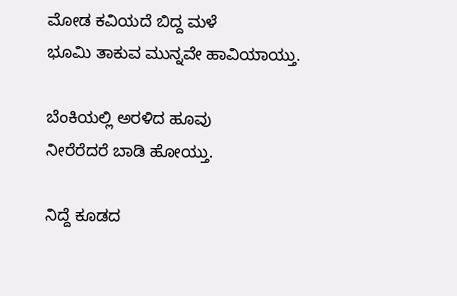ಮೋಡ ಕವಿಯದೆ ಬಿದ್ದ ಮಳೆ
ಭೂಮಿ ತಾಕುವ ಮುನ್ನವೇ ಹಾವಿಯಾಯ್ತು.

ಬೆಂಕಿಯಲ್ಲಿ ಅರಳಿದ ಹೂವು
ನೀರೆರೆದರೆ ಬಾಡಿ ಹೋಯ್ತು.

ನಿದ್ದೆ ಕೂಡದ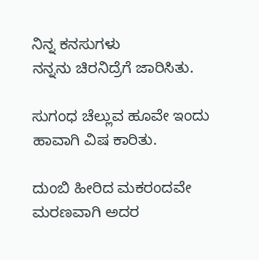ನಿನ್ನ ಕನಸುಗಳು
ನನ್ನನು ಚಿರನಿದ್ರೆಗೆ ಜಾರಿಸಿತು.

ಸುಗಂಧ ಚೆಲ್ಲುವ ಹೂವೇ ಇಂದು
ಹಾವಾಗಿ ವಿಷ ಕಾರಿತು.

ದುಂಬಿ ಹೀರಿದ ಮಕರಂದವೇ
ಮರಣವಾಗಿ ಅದರ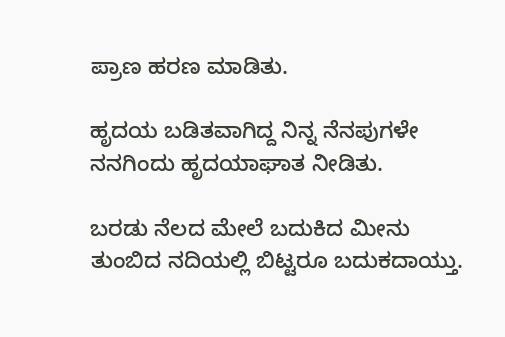ಪ್ರಾಣ ಹರಣ ಮಾಡಿತು.

ಹೃದಯ ಬಡಿತವಾಗಿದ್ದ ನಿನ್ನ ನೆನಪುಗಳೇ
ನನಗಿಂದು ಹೃದಯಾಘಾತ ನೀಡಿತು.

ಬರಡು ನೆಲದ ಮೇಲೆ ಬದುಕಿದ ಮೀನು
ತುಂಬಿದ ನದಿಯಲ್ಲಿ ಬಿಟ್ಟರೂ ಬದುಕದಾಯ್ತು.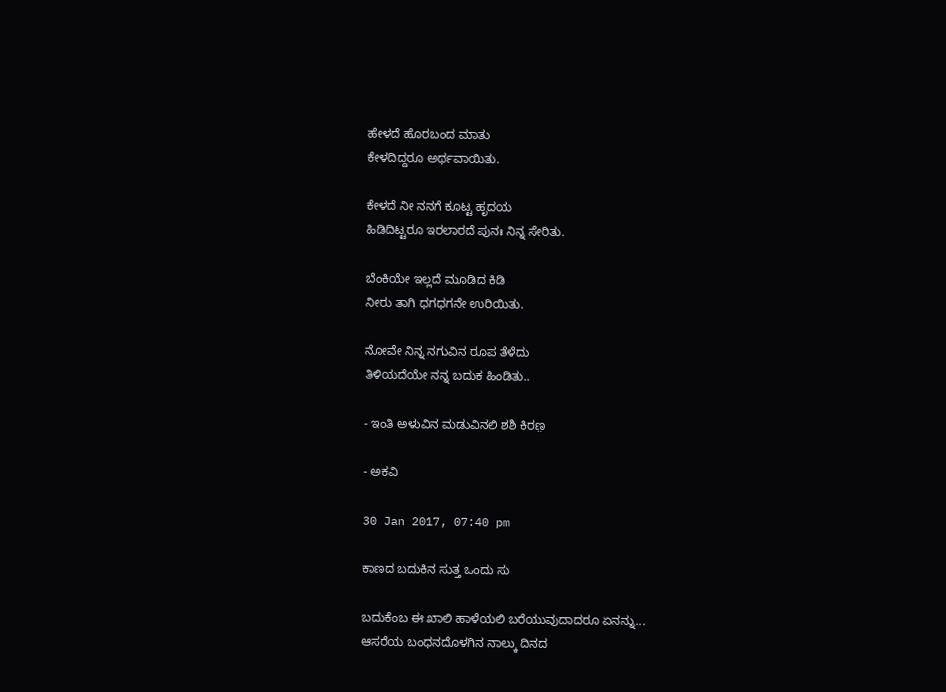ಹೇಳದೆ ಹೊರಬಂದ ಮಾತು
ಕೇಳದಿದ್ದರೂ ಅರ್ಥವಾಯಿತು.

ಕೇಳದೆ ನೀ ನನಗೆ ಕೂಟ್ಟ ಹೃದಯ
ಹಿಡಿದಿಟ್ಟರೂ ಇರಲಾರದೆ ಪುನಃ ನಿನ್ನ ಸೇರಿತು.

ಬೆಂಕಿಯೇ ಇಲ್ಲದೆ ಮೂಡಿದ ಕಿಡಿ
ನೀರು ತಾಗಿ ಧಗಧಗನೇ ಉರಿಯಿತು.

ನೋವೇ ನಿನ್ನ ನಗುವಿನ ರೂಪ ತೆಳೆದು
ತಿಳಿಯದೆಯೇ ನನ್ನ ಬದುಕ ಹಿಂಡಿತು..

- ಇಂತಿ ಅಳುವಿನ ಮಡುವಿನಲಿ ಶಶಿ ಕಿರಣ಼

- ಅಕವಿ

30 Jan 2017, 07:40 pm

ಕಾಣದ ಬದುಕಿನ ಸುತ್ತ ಒಂದು ಸು

ಬದುಕೆಂಬ ಈ ಖಾಲಿ ಹಾಳೆಯಲಿ ಬರೆಯುವುದಾದರೂ ಏನನ್ನು...
ಆಸರೆಯ ಬಂಧನದೊಳಗಿನ ನಾಲ್ಕು ದಿನದ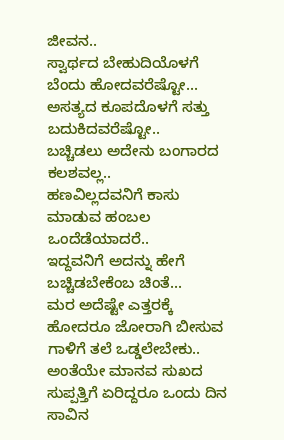ಜೀವನ..
ಸ್ವಾರ್ಥದ ಬೇಹುದಿಯೊಳಗೆ ಬೆಂದು ಹೋದವರೆಷ್ಟೋ...
ಅಸತ್ಯದ ಕೂಪದೊಳಗೆ ಸತ್ತು ಬದುಕಿದವರೆಷ್ಟೋ..
ಬಚ್ಚಿಡಲು ಅದೇನು ಬಂಗಾರದ ಕಲಶವಲ್ಲ..
ಹಣವಿಲ್ಲದವನಿಗೆ ಕಾಸು ಮಾಡುವ ಹಂಬಲ ಒಂದೆಡೆಯಾದರೆ..
ಇದ್ದವನಿಗೆ ಅದನ್ನು ಹೇಗೆ ಬಚ್ಚಿಡಬೇಕೆಂಬ ಚಿಂತೆ...
ಮರ ಅದೆಷ್ಟೇ ಎತ್ತರಕ್ಕೆ ಹೋದರೂ ಜೋರಾಗಿ ಬೀಸುವ ಗಾಳಿಗೆ ತಲೆ ಒಡ್ಡಲೇಬೇಕು..
ಅಂತೆಯೇ ಮಾನವ ಸುಖದ ಸುಪ್ಪತ್ತಿಗೆ ಏರಿದ್ದರೂ ಒಂದು ದಿನ ಸಾವಿನ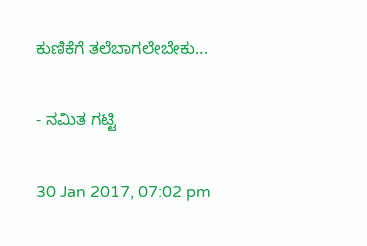ಕುಣಿಕೆಗೆ ತಲೆಬಾಗಲೇಬೇಕು...

- ನಮಿತ ಗಟ್ಟಿ

30 Jan 2017, 07:02 pm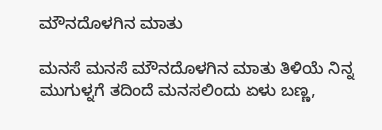ಮೌನದೊಳಗಿನ ಮಾತು

ಮನಸೆ ಮನಸೆ ಮೌನದೊಳಗಿನ ಮಾತು ತಿಳಿಯೆ ನಿನ್ನ ಮುಗುಳ್ನಗೆ ತದಿಂದೆ ಮನಸಲಿಂದು ಏಳು ಬಣ್ಣ,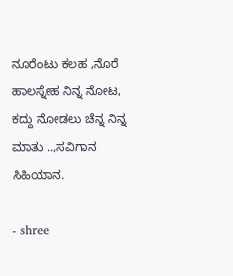ನೂರೆಂಟು ಕಲಹ ,ನೊರೆ ಹಾಲಸ್ನೇಹ ನಿನ್ನ ನೋಟ, ಕದ್ದು ನೋಡಲು ಚೆನ್ನ ನಿನ್ನ ಮಾತು ..,ಸವಿಗಾನ ಸಿಹಿಯಾನ.

- shree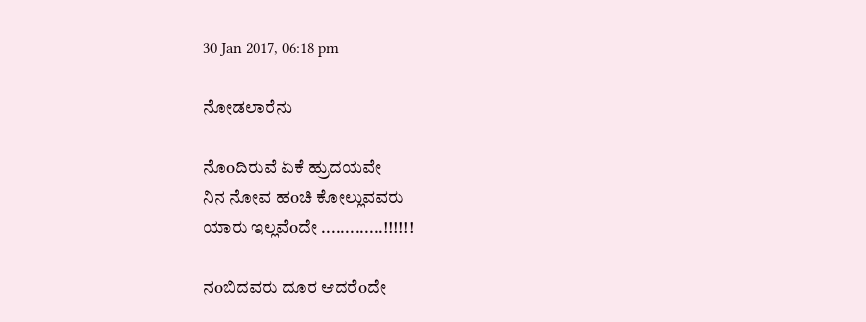30 Jan 2017, 06:18 pm

ನೋಡಲಾರೆನು

ನೊoದಿರುವೆ ಏಕೆ ಹ್ರುದಯವೇ
ನಿನ ನೋವ ಹoಚಿ ಕೋಲ್ಲುವವರು
ಯಾರು ಇಲ್ಲವೆoದೇ .............!!!!!!

ನoಬಿದವರು ದೂರ ಆದರೆoದೇ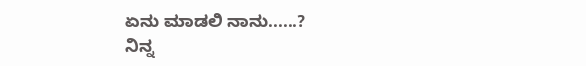ಏನು ಮಾಡಲಿ ನಾನು......?
ನಿನ್ನ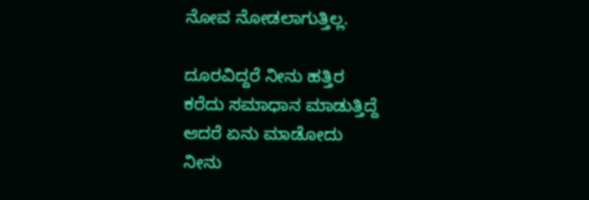ನೋವ ನೋಡಲಾಗುತ್ತಿಲ್ಲ.

ದೂರವಿದ್ದರೆ ನೀನು ಹತ್ತಿರ
ಕರೆದು ಸಮಾಧಾನ ಮಾಡುತ್ತಿದ್ದೆ
ಆದರೆ ಏನು ಮಾಡೋದು
ನೀನು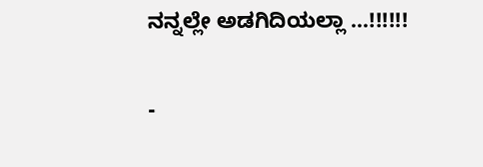ನನ್ನಲ್ಲೇ ಅಡಗಿದಿಯಲ್ಲಾ ...!!!!!!

-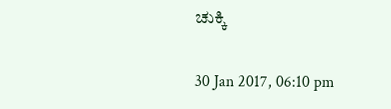ಚುಕ್ಕಿ

30 Jan 2017, 06:10 pm